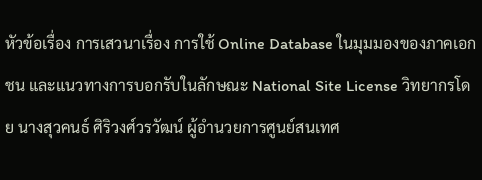หัวข้อเรื่อง การเสวนาเรื่อง การใช้ Online Database ในมุมมองของภาคเอกชน และแนวทางการบอกรับในลักษณะ National Site License วิทยากรโดย นางสุวคนธ์ ศิริวงศ์วรวัฒน์ ผู้อำนวยการศูนย์สนเทศ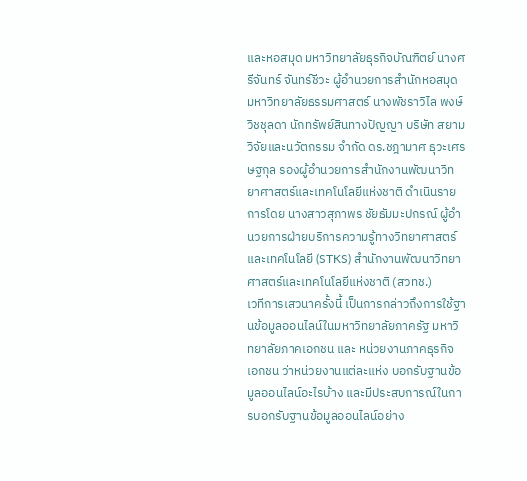และหอสมุด มหาวิทยาลัยธุรกิจบัณฑิตย์ นางศรีจันทร์ จันทร์ชีวะ ผู้อำนวยการสำนักหอสมุด มหาวิทยาลัยธรรมศาสตร์ นางพัชราวิไล พงษ์วิชชุลดา นักทรัพย์สินทางปัญญา บริษัท สยามวิจัยและนวัตกรรม จำกัด ดร.ชฎามาศ ธุวะเศรษฐกุล รองผู้อำนวยการสำนักงานพัฒนาวิทยาศาสตร์และเทคโนโลยีแห่งชาติ ดำเนินรายการโดย นางสาวสุภาพร ชัยธัมมะปกรณ์ ผู้อำนวยการฝ่ายบริการความรู้ทางวิทยาศาสตร์และเทคโนโลยี (STKS) สำนักงานพัฒนาวิทยาศาสตร์และเทคโนโลยีแห่งชาติ (สวทช.)
เวทีการเสวนาครั้งนี้ เป็นการกล่าวถึงการใช้ฐานข้อมูลออนไลน์ในมหาวิทยาลัยภาครัฐ มหาวิทยาลัยภาคเอกชน และ หน่วยงานภาคธุรกิจ เอกชน ว่าหน่วยงานแต่ละแห่ง บอกรับฐานข้อมูลออนไลน์อะไรบ้าง และมีประสบการณ์ในการบอกรับฐานข้อมูลออนไลน์อย่าง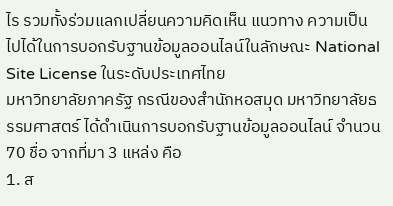ไร รวมทั้งร่วมแลกเปลี่ยนความคิดเห็น แนวทาง ความเป็นไปได้ในการบอกรับฐานข้อมูลออนไลน์ในลักษณะ National Site License ในระดับประเทศไทย
มหาวิทยาลัยภาครัฐ กรณีของสำนักหอสมุด มหาวิทยาลัยธรรมศาสตร์ ได้ดำเนินการบอกรับฐานข้อมูลออนไลน์ จำนวน 70 ชื่อ จากที่มา 3 แหล่ง คือ
1. ส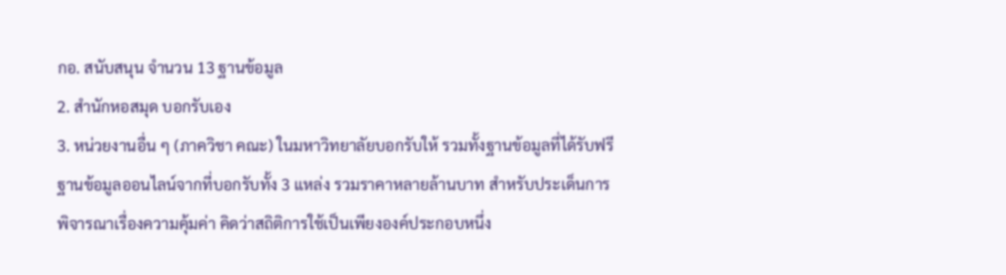กอ. สนับสนุน จำนวน 13 ฐานข้อมูล
2. สำนักหอสมุด บอกรับเอง
3. หน่วยงานอื่น ๆ (ภาควิชา คณะ) ในมหาวิทยาลัยบอกรับให้ รวมทั้งฐานข้อมูลที่ได้รับฟรี
ฐานข้อมูลออนไลน์จากที่บอกรับทั้ง 3 แหล่ง รวมราคาหลายล้านบาท สำหรับประเด็นการพิจารณาเรื่องความคุ้มค่า คิดว่าสถิติการใช้เป็นเพียงองค์ประกอบหนึ่ง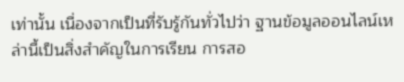เท่านั้น เนื่องจากเป็นที่รับรู้กันทั่วไปว่า ฐานข้อมูลออนไลน์เหล่านี้เป็นสิ่งสำคัญในการเรียน การสอ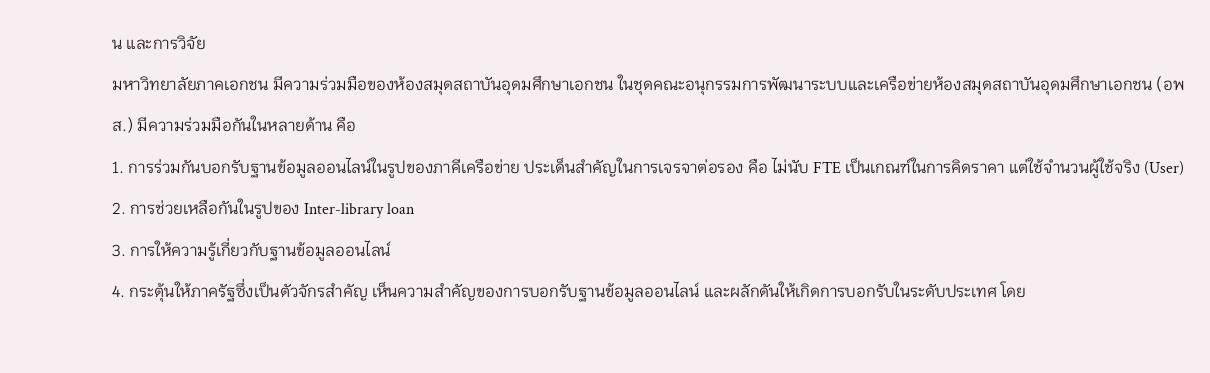น และการวิจัย
มหาวิทยาลัยภาคเอกชน มีความร่วมมือของห้องสมุดสถาบันอุดมศึกษาเอกชน ในชุดคณะอนุกรรมการพัฒนาระบบและเครือข่ายห้องสมุดสถาบันอุดมศึกษาเอกชน (อพส.) มีความร่วมมือกันในหลายด้าน คือ
1. การร่วมกันบอกรับฐานข้อมูลออนไลน์ในรูปของภาคีเครือข่าย ประเด็นสำคัญในการเจรจาต่อรอง คือ ไม่นับ FTE เป็นเกณฑ์ในการคิดราคา แต่ใช้จำนวนผู้ใช้จริง (User)
2. การช่วยเหลือกันในรูปของ Inter-library loan
3. การให้ความรู้เกี่ยวกับฐานข้อมูลออนไลน์
4. กระตุ้นให้ภาครัฐซึ่งเป็นตัวจักรสำคัญ เห็นความสำคัญของการบอกรับฐานข้อมูลออนไลน์ และผลักดันให้เกิดการบอกรับในระดับประเทศ โดย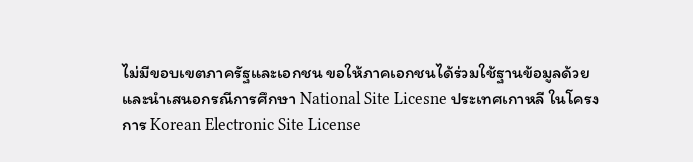ไม่มีขอบเขตภาครัฐและเอกชน ขอให้ภาคเอกชนได้ร่วมใช้ฐานข้อมูลด้วย
และนำเสนอกรณีการศึกษา National Site Licesne ประเทศเกาหลี ในโครงการ Korean Electronic Site License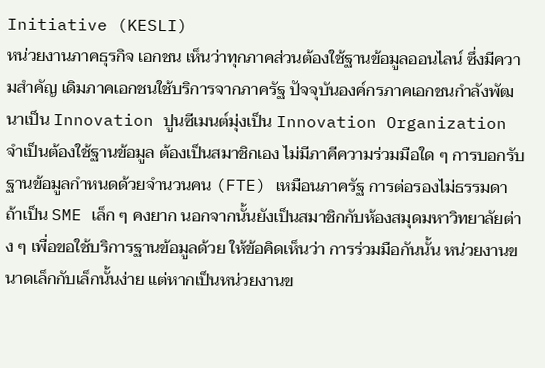Initiative (KESLI)
หน่วยงานภาคธุรกิจ เอกชน เห็นว่าทุกภาคส่วนต้องใช้ฐานข้อมูลออนไลน์ ซึ่งมีความสำคัญ เดิมภาคเอกชนใช้บริการจากภาครัฐ ปัจจุบันองค์กรภาคเอกชนกำลังพัฒนาเป็น Innovation ปูนซีเมนต์มุ่งเป็น Innovation Organization จำเป็นต้องใช้ฐานข้อมูล ต้องเป็นสมาชิกเอง ไม่มีภาคีความร่วมมือใด ๆ การบอกรับฐานข้อมูลกำหนดด้วยจำนวนคน (FTE) เหมือนภาครัฐ การต่อรองไม่ธรรมดา ถ้าเป็น SME เล็ก ๆ คงยาก นอกจากนั้นยังเป็นสมาชิกกับห้องสมุดมหาวิทยาลัยต่าง ๆ เพื่อขอใช้บริการฐานข้อมูลด้วย ให้ข้อคิดเห็นว่า การร่วมมือกันนั้น หน่วยงานขนาดเล็กกับเล็กนั้นง่าย แต่หากเป็นหน่วยงานข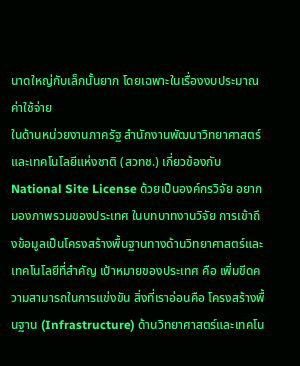นาดใหญ่กับเล็กนั้นยาก โดยเฉพาะในเรื่องงบประมาณค่าใช้จ่าย
ในด้านหน่วยงานภาครัฐ สำนักงานพัฒนาวิทยาศาสตร์และเทคโนโลยีแห่งชาติ (สวทช.) เกี่ยวข้องกับ National Site License ด้วยเป็นองค์กรวิจัย อยากมองภาพรวมของประเทศ ในบทบาทงานวิจัย การเข้าถึงข้อมูลเป็นโครงสร้างพื้นฐานทางด้านวิทยาศาสตร์และเทคโนโลยีที่สำคัญ เป้าหมายของประเทศ คือ เพิ่มขีดความสามารถในการแข่งขัน สิ่งที่เราอ่อนคือ โครงสร้างพื้นฐาน (Infrastructure) ด้านวิทยาศาสตร์และเทคโน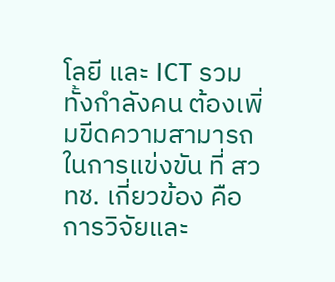โลยี และ ICT รวมทั้งกำลังคน ต้องเพิ่มขีดความสามารถในการแข่งขัน ที่ สวทช. เกี่ยวข้อง คือ การวิจัยและ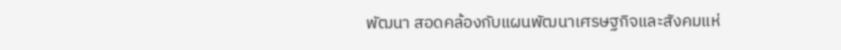พัฒนา สอดคล้องกับแผนพัฒนาเศรษฐกิจและสังคมแห่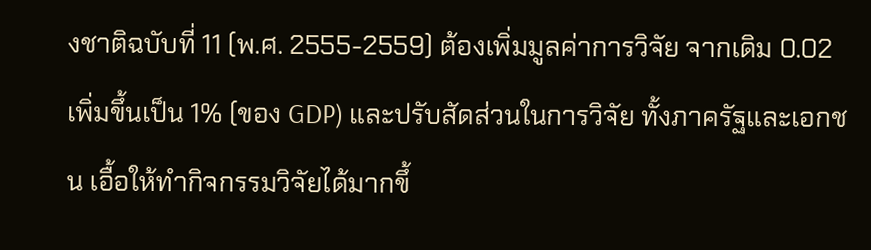งชาติฉบับที่ 11 (พ.ศ. 2555-2559) ต้องเพิ่มมูลค่าการวิจัย จากเดิม 0.02 เพิ่มขึ้นเป็น 1% (ของ GDP) และปรับสัดส่วนในการวิจัย ทั้งภาครัฐและเอกชน เอื้อให้ทำกิจกรรมวิจัยได้มากขึ้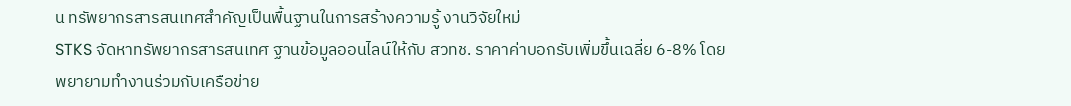น ทรัพยากรสารสนเทศสำคัญเป็นพื้นฐานในการสร้างความรู้ งานวิจัยใหม่
STKS จัดหาทรัพยากรสารสนเทศ ฐานข้อมูลออนไลน์ให้กับ สวทช. ราคาค่าบอกรับเพิ่มขึ้นเฉลี่ย 6-8% โดยพยายามทำงานร่วมกับเครือข่าย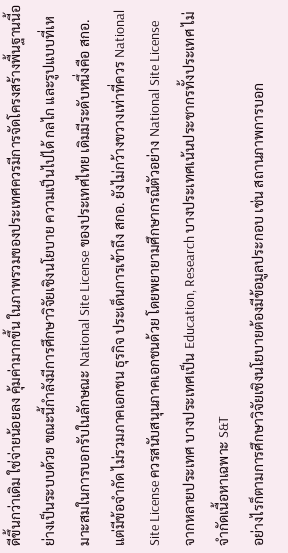ดีขึ้นกว่าเดิม ใช่จ่ายน้อยลง คุ้มค่ามากขึ้น ในภาพรวมของประเทศควรมีการจัดโครงสร้างพื้นฐานนี้อย่างเป็นระบบด้วย ขณะนี้กำลังมีการศึกษาวิจัยเชิงนโยบาย ความเป็นไปได้ กลไก และรูปแบบที่เหมาะสมในการบอกรับในลักษณะ National Site License ของประเทศไทย เดิมมีระดับหนึ่งคือ สกอ. แต่มีข้อจำกัด ไม่รวมภาคเอกชน ธุรกิจ ประเด็นการเข้าถึง สกอ. ยังไม่กว้างขวางเท่าที่ควร National Site License ควรสนับสนุนภาคเอกชนด้วย โดยพยายามศึกษากรณีตัวอย่าง National Site License จากหลายประเทศ บางประเทศเป็น Education, Research บางประเทศเน้นประชากรทั้งประเทศ ไม่จำกัดเนื้อหาเฉพาะ S&T
อย่างไรก็ตามการศึกษาวิจัยเชิงนโยบายต้องมีข้อมูลประกอบ เช่น สถานภาพการบอก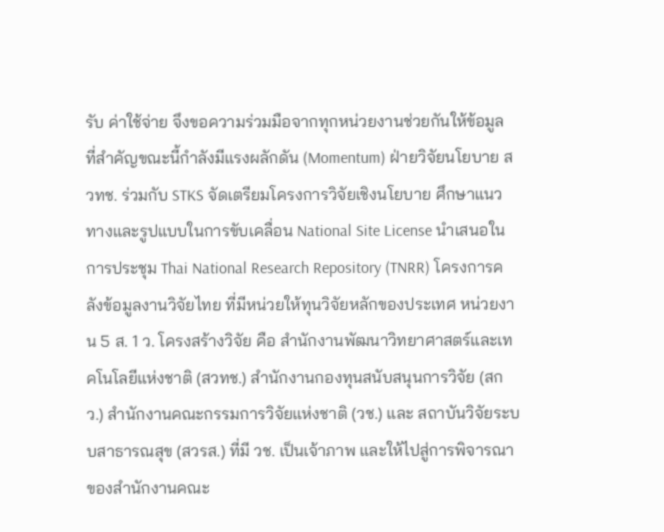รับ ค่าใช้จ่าย จึงขอความร่วมมือจากทุกหน่วยงานช่วยกันให้ข้อมูล ที่สำคัญขณะนี้กำลังมีแรงผลักดัน (Momentum) ฝ่ายวิจัยนโยบาย สวทช. ร่วมกับ STKS จัดเตรียมโครงการวิจัยเชิงนโยบาย ศึกษาแนวทางและรูปแบบในการขับเคลื่อน National Site License นำเสนอในการประชุม Thai National Research Repository (TNRR) โครงการคลังข้อมูลงานวิจัยไทย ที่มีหน่วยให้ทุนวิจัยหลักของประเทศ หน่วยงาน 5 ส. 1 ว. โครงสร้างวิจัย คือ สำนักงานพัฒนาวิทยาศาสตร์และเทคโนโลยีแห่งชาติ (สวทช.) สำนักงานกองทุนสนับสนุนการวิจัย (สกว.) สำนักงานคณะกรรมการวิจัยแห่งชาติ (วช.) และ สถาบันวิจัยระบบสาธารณสุข (สวรส.) ที่มี วช. เป็นเจ้าภาพ และให้ไปสู่การพิจารณาของสำนักงานคณะ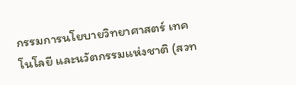กรรมการนโยบายวิทยาศาสตร์ เทคโนโลยี และนวัตกรรมแห่งชาติ (สวท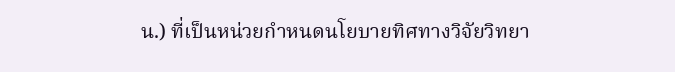น.) ที่เป็นหน่วยกำหนดนโยบายทิศทางวิจัยวิทยา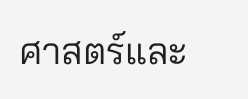ศาสตร์และ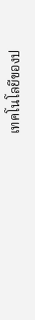เทคโนโลยีของป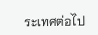ระเทศต่อไป